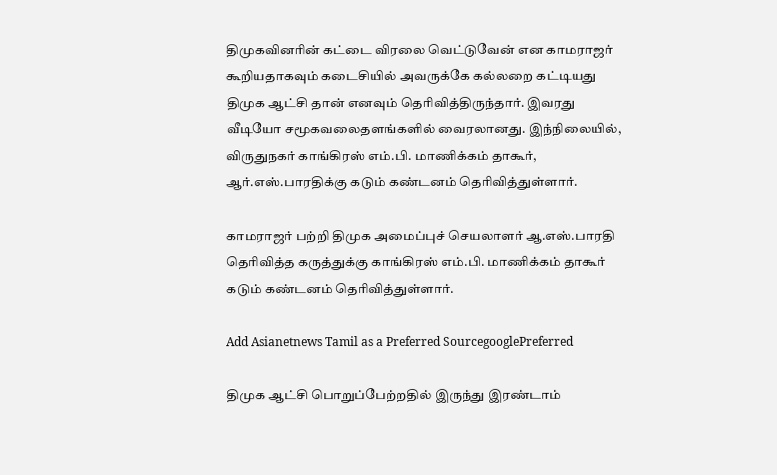திமுகவினரின் கட்டை விரலை வெட்டுவேன் என காமராஜர் கூறியதாகவும் கடைசியில் அவருக்கே கல்லறை கட்டியது திமுக ஆட்சி தான் எனவும் தெரிவித்திருந்தார். இவரது வீடியோ சமூகவலைதளங்களில் வைரலானது. இந்நிலையில், விருதுநகர் காங்கிரஸ் எம்.பி. மாணிக்கம் தாகூர், ஆர்.எஸ்.பாரதிக்கு கடும் கண்டனம் தெரிவித்துள்ளார்.

காமராஜர் பற்றி திமுக அமைப்புச் செயலாளர் ஆ.எஸ்.பாரதி தெரிவித்த கருத்துக்கு காங்கிரஸ் எம்.பி. மாணிக்கம் தாகூர் கடும் கண்டனம் தெரிவித்துள்ளார்.

Add Asianetnews Tamil as a Preferred SourcegooglePreferred

திமுக ஆட்சி பொறுப்பேற்றதில் இருந்து இரண்டாம்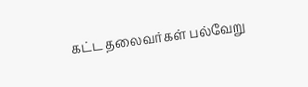கட்ட தலைவர்கள் பல்வேறு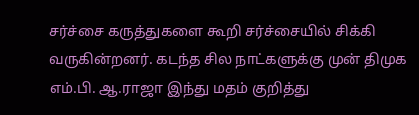சர்ச்சை கருத்துகளை கூறி சர்ச்சையில் சிக்கி வருகின்றனர். கடந்த சில நாட்களுக்கு முன் திமுக எம்.பி. ஆ.ராஜா இந்து மதம் குறித்து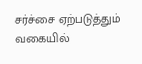சர்ச்சை ஏற்படுத்தும் வகையில்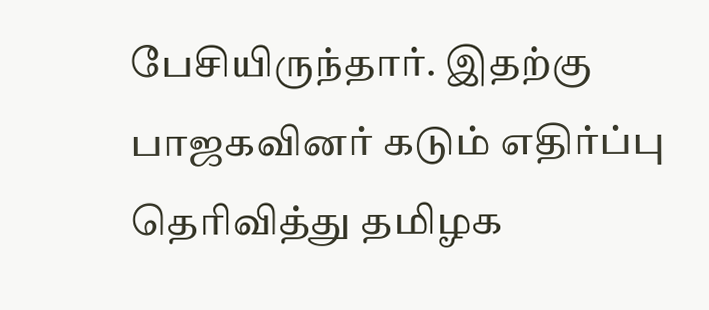பேசியிருந்தார். இதற்கு பாஜகவினர் கடும் எதிர்ப்பு தெரிவித்து தமிழக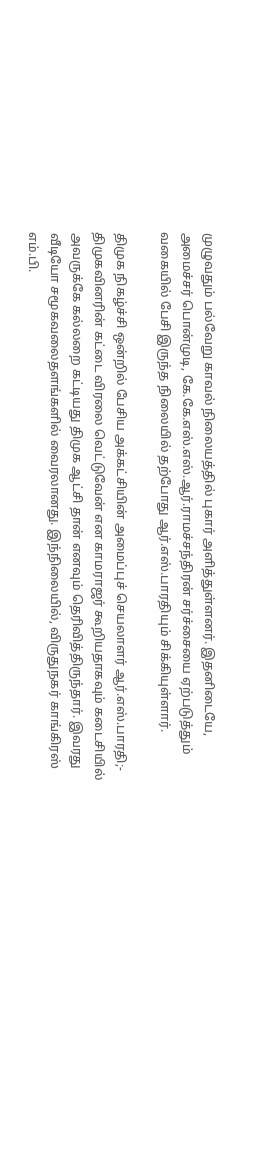முழுவதும் பல்வேறு காவல் நிலையத்தில் புகார் அளித்துள்ளனர். இதனிடையே, அமைச்சர் பொன்முடி, கே.கே.எஸ்.எஸ்.ஆர்.ராமச்சந்திரன் சர்ச்சையை ஏற்படுத்தும் வகையில் பேசி இருந்த நிலையில் தற்போது ஆர்.எஸ்.பாரதியும் சிக்கியுள்ளார்.

திமுக நிகழ்ச்சி ஒன்றில் பேசிய அக்கட்சியின் அமைப்புச் செயலாளர் ஆர்.எஸ்.பாரதி;- திமுகவினரின் கட்டை விரலை வெட்டுவேன் என காமராஜர் கூறியதாகவும் கடைசியில் அவருக்கே கல்லறை கட்டியது திமுக ஆட்சி தான் எனவும் தெரிவித்திருந்தார். இவரது வீடியோ சமூகவலைதளங்களில் வைரலானது. இந்நிலையில், விருதுநகர் காங்கிரஸ் எம்.பி.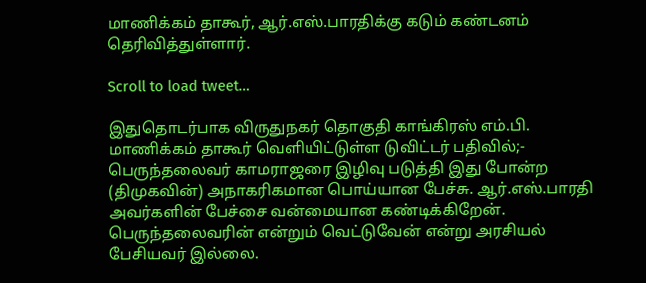மாணிக்கம் தாகூர், ஆர்.எஸ்.பாரதிக்கு கடும் கண்டனம் தெரிவித்துள்ளார்.

Scroll to load tweet…

இதுதொடர்பாக விருதுநகர் தொகுதி காங்கிரஸ் எம்.பி. மாணிக்கம் தாகூர் வெளியிட்டுள்ள டுவிட்டர் பதிவில்;- பெருந்தலைவர் காமராஜரை இழிவு படுத்தி இது போன்ற (திமுகவின்) அநாகரிகமான பொய்யான பேச்சு. ஆர்.எஸ்.பாரதி அவர்களின் பேச்சை வன்மையான கண்டிக்கிறேன். பெருந்தலைவரின் என்றும் வெட்டுவேன் என்று அரசியல் பேசியவர் இல்லை.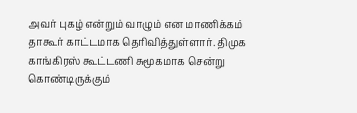அவர் புகழ் என்றும் வாழும் என மாணிக்கம் தாகூர் காட்டமாக தெரிவித்துள்ளார். திமுக காங்கிரஸ் கூட்டணி சுமூகமாக சென்று கொண்டிருக்கும்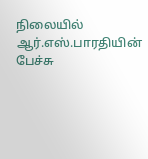நிலையில் ஆர்.எஸ்.பாரதியின் பேச்சு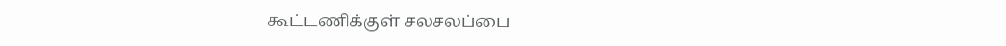கூட்டணிக்குள் சலசலப்பை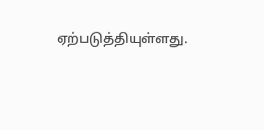ஏற்படுத்தியுள்ளது.